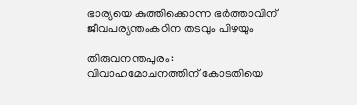ഭാര്യയെ കുത്തിക്കൊന്ന ഭർത്താവിന് ജീവപര്യന്തംകഠിന തടവും പിഴയും

തിരുവനന്തപുരം: വിവാഹമോചനത്തിന് കോടതിയെ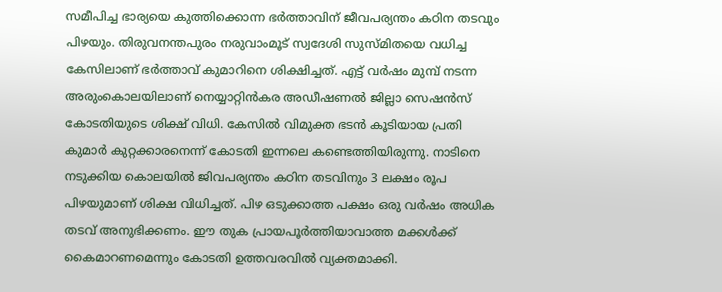സമീപിച്ച ഭാര്യയെ കുത്തിക്കൊന്ന ഭർത്താവിന് ജീവപര്യന്തം കഠിന തടവും പിഴയും. തിരുവനന്തപുരം നരുവാംമൂട് സ്വദേശി സുസ്മിതയെ വധിച്ച കേസിലാണ് ഭർത്താവ് കുമാറിനെ ശിക്ഷിച്ചത്. എട്ട് വർഷം മുമ്പ് നടന്ന അരുംകൊലയിലാണ് നെയ്യാറ്റിൻകര അഡീഷണൽ ജില്ലാ സെഷൻസ് കോടതിയുടെ ശിക്ഷ് വിധി. കേസിൽ വിമുക്ത ഭടൻ കൂടിയായ പ്രതി കുമാർ കുറ്റക്കാരനെന്ന് കോടതി ഇന്നലെ കണ്ടെത്തിയിരുന്നു. നാടിനെ നടുക്കിയ കൊലയിൽ ജിവപര്യന്തം കഠിന തടവിനും 3 ലക്ഷം രൂപ പിഴയുമാണ് ശിക്ഷ വിധിച്ചത്. പിഴ ഒടുക്കാത്ത പക്ഷം ഒരു വർഷം അധിക തടവ് അനുഭിക്കണം. ഈ തുക പ്രായപൂർത്തിയാവാത്ത മക്കൾക്ക് കൈമാറണമെന്നും കോടതി ഉത്തവരവിൽ വ്യക്തമാക്കി.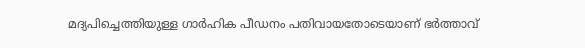മദ്യപിച്ചെത്തിയുള്ള ഗാർഹിക പീഡനം പതിവായതോടെയാണ് ഭർത്താവ്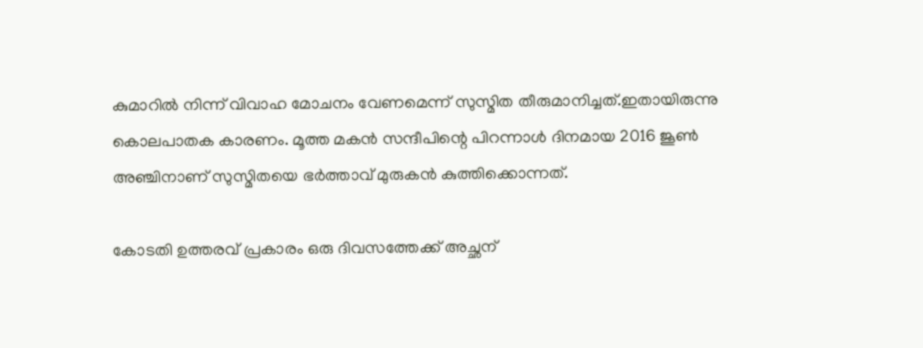കുമാറിൽ നിന്ന് വിവാഹ മോചനം വേണമെന്ന് സുസ്മിത തീരുമാനിച്ചത്.ഇതായിരുന്നു കൊലപാതക കാരണം. മൂത്ത മകൻ സന്ദീപിന്റെ പിറന്നാൾ ദിനമായ 2016 ജൂൺ അഞ്ചിനാണ് സുസ്മിതയെ ഭർത്താവ് മുരുകൻ കുത്തിക്കൊന്നത്.

കോടതി ഉത്തരവ് പ്രകാരം ഒരു ദിവസത്തേക്ക് അച്ഛന്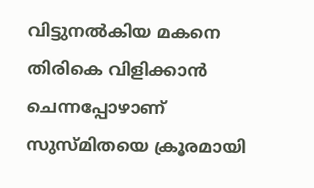വിട്ടുനൽകിയ മകനെ തിരികെ വിളിക്കാൻ ചെന്നപ്പോഴാണ് സുസ്മിതയെ ക്രൂരമായി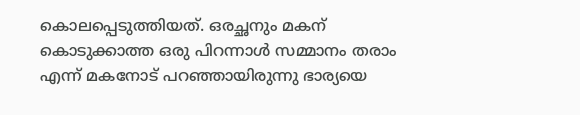കൊലപ്പെടുത്തിയത്. ഒരച്ഛനും മകന് കൊടുക്കാത്ത ഒരു പിറന്നാൾ സമ്മാനം തരാം എന്ന് മകനോട് പറഞ്ഞായിരുന്നു ഭാര്യയെ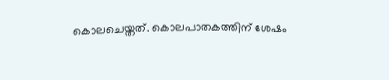കൊലചെയ്തത്. കൊലപാതകത്തിന് ശേഷം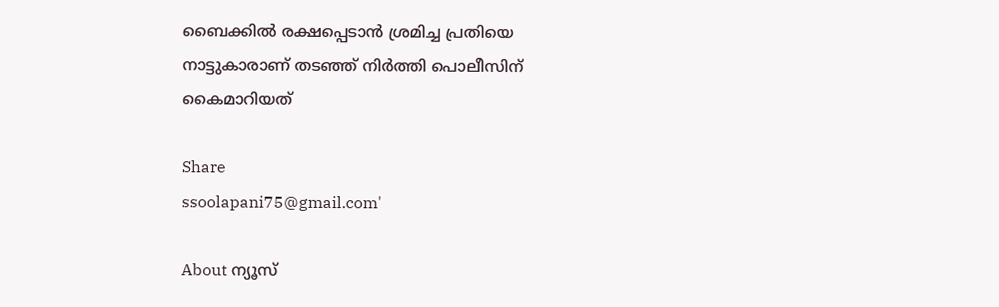ബൈക്കിൽ രക്ഷപ്പെടാൻ ശ്രമിച്ച പ്രതിയെ നാട്ടുകാരാണ് തടഞ്ഞ് നിർത്തി പൊലീസിന് കൈമാറിയത്

Share
ssoolapani75@gmail.com'

About ന്യൂസ്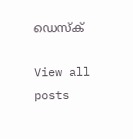ഡെസ്ക്

View all posts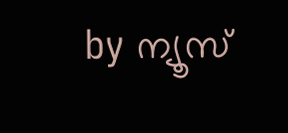by ന്യൂസ്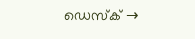ഡെസ്ക് →